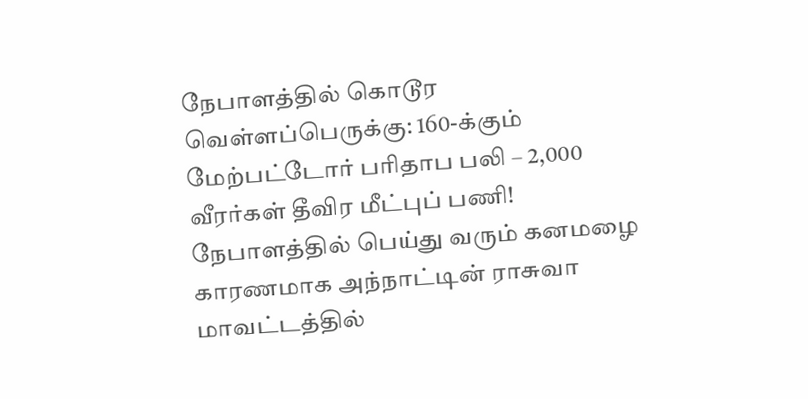நேபாளத்தில் கொடூர வெள்ளப்பெருக்கு: 160-க்கும் மேற்பட்டோர் பரிதாப பலி – 2,000 வீரர்கள் தீவிர மீட்புப் பணி!
நேபாளத்தில் பெய்து வரும் கனமழை காரணமாக அந்நாட்டின் ராசுவா மாவட்டத்தில்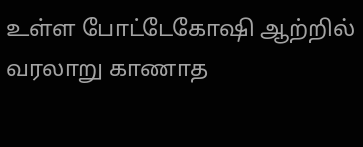உள்ள போட்டேகோஷி ஆற்றில் வரலாறு காணாத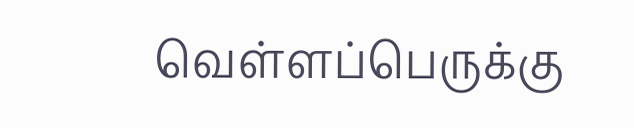வெள்ளப்பெருக்கு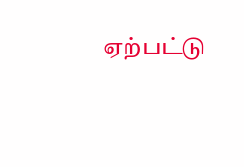ஏற்பட்டு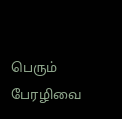பெரும் பேரழிவை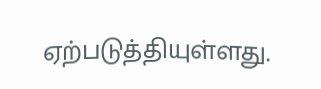ஏற்படுத்தியுள்ளது.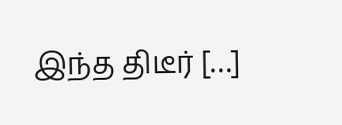இந்த திடீர் […]